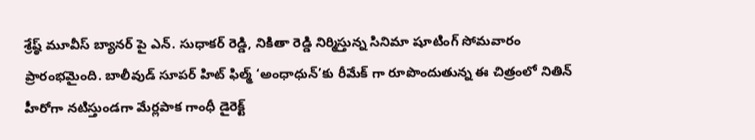శ్రేష్ఠ్ మూవీస్ బ్యానర్ పై ఎన్. సుధాకర్ రెడ్డి, నికితా రెడ్డి నిర్మిస్తున్న సినిమా షూటింగ్ సోమవారం ప్రారంభమైంది. బాలీవుడ్ సూపర్ హిట్ ఫిల్మ్ ‘అంధాధున్’కు రీమేక్ గా రూపొందుతున్న ఈ చిత్రంలో నితిన్ హీరోగా నటిస్తుండగా మేర్లపాక గాంధీ డైరెక్ట్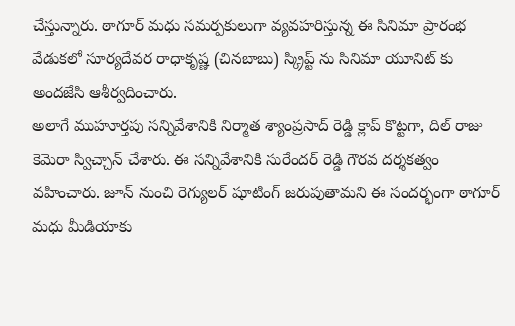చేస్తున్నారు. ఠాగూర్ మధు సమర్పకులుగా వ్యవహరిస్తున్న ఈ సినిమా ప్రారంభ వేడుకలో సూర్యదేవర రాధాకృష్ణ (చినబాబు) స్క్రిప్ట్ ను సినిమా యూనిట్ కు అందజేసి ఆశీర్వదించారు.
అలాగే ముహూర్తపు సన్నివేశానికి నిర్మాత శ్యాంప్రసాద్ రెడ్డి క్లాప్ కొట్టగా, దిల్ రాజు కెమెరా స్విచ్చాన్ చేశారు. ఈ సన్నివేశానికి సురేందర్ రెడ్డి గౌరవ దర్శకత్వం వహించారు. జూన్ నుంచి రెగ్యులర్ షూటింగ్ జరుపుతామని ఈ సందర్భంగా ఠాగూర్ మధు మీడియాకు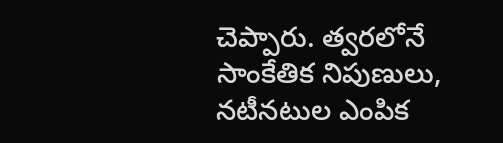చెప్పారు. త్వరలోనే సాంకేతిక నిపుణులు, నటీనటుల ఎంపిక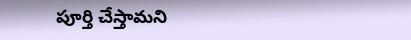పూర్తి చేస్తామని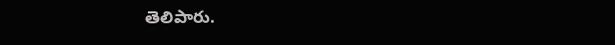తెలిపారు.